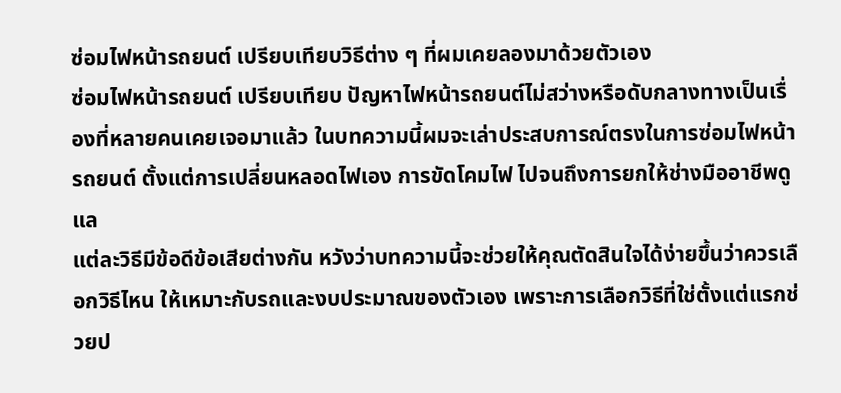ซ่อมไฟหน้ารถยนต์ เปรียบเทียบวิธีต่าง ๆ ที่ผมเคยลองมาด้วยตัวเอง
ซ่อมไฟหน้ารถยนต์ เปรียบเทียบ ปัญหาไฟหน้ารถยนต์ไม่สว่างหรือดับกลางทางเป็นเรื่องที่หลายคนเคยเจอมาแล้ว ในบทความนี้ผมจะเล่าประสบการณ์ตรงในการซ่อมไฟหน้ารถยนต์ ตั้งแต่การเปลี่ยนหลอดไฟเอง การขัดโคมไฟ ไปจนถึงการยกให้ช่างมืออาชีพดูแล
แต่ละวิธีมีข้อดีข้อเสียต่างกัน หวังว่าบทความนี้จะช่วยให้คุณตัดสินใจได้ง่ายขึ้นว่าควรเลือกวิธีไหน ให้เหมาะกับรถและงบประมาณของตัวเอง เพราะการเลือกวิธีที่ใช่ตั้งแต่แรกช่วยป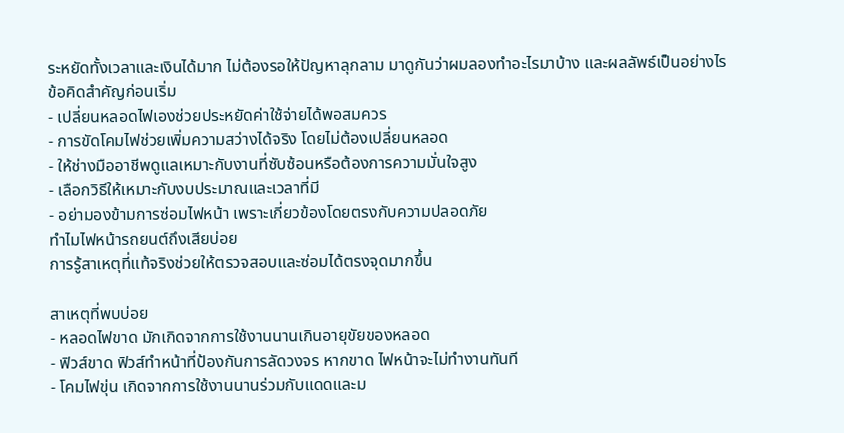ระหยัดทั้งเวลาและเงินได้มาก ไม่ต้องรอให้ปัญหาลุกลาม มาดูกันว่าผมลองทำอะไรมาบ้าง และผลลัพธ์เป็นอย่างไร
ข้อคิดสำคัญก่อนเริ่ม
- เปลี่ยนหลอดไฟเองช่วยประหยัดค่าใช้จ่ายได้พอสมควร
- การขัดโคมไฟช่วยเพิ่มความสว่างได้จริง โดยไม่ต้องเปลี่ยนหลอด
- ให้ช่างมืออาชีพดูแลเหมาะกับงานที่ซับซ้อนหรือต้องการความมั่นใจสูง
- เลือกวิธีให้เหมาะกับงบประมาณและเวลาที่มี
- อย่ามองข้ามการซ่อมไฟหน้า เพราะเกี่ยวข้องโดยตรงกับความปลอดภัย
ทำไมไฟหน้ารถยนต์ถึงเสียบ่อย
การรู้สาเหตุที่แท้จริงช่วยให้ตรวจสอบและซ่อมได้ตรงจุดมากขึ้น

สาเหตุที่พบบ่อย
- หลอดไฟขาด มักเกิดจากการใช้งานนานเกินอายุขัยของหลอด
- ฟิวส์ขาด ฟิวส์ทำหน้าที่ป้องกันการลัดวงจร หากขาด ไฟหน้าจะไม่ทำงานทันที
- โคมไฟขุ่น เกิดจากการใช้งานนานร่วมกับแดดและม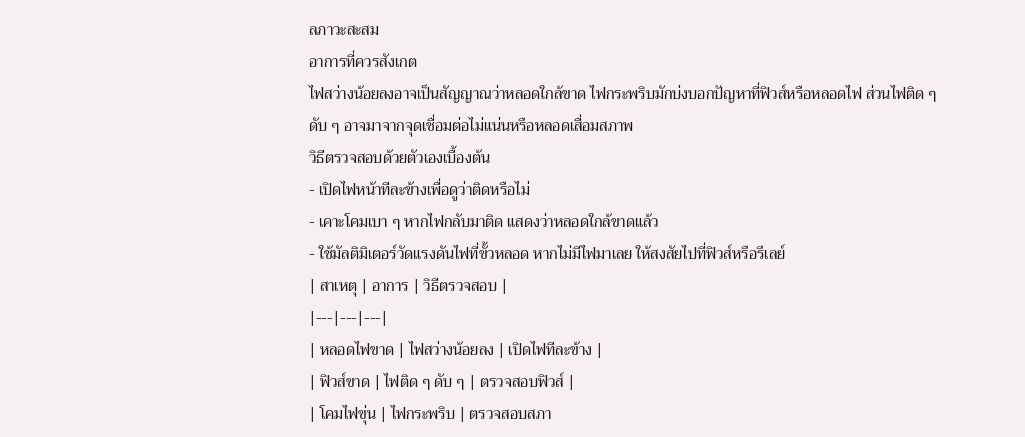ลภาวะสะสม
อาการที่ควรสังเกต
ไฟสว่างน้อยลงอาจเป็นสัญญาณว่าหลอดใกล้ขาด ไฟกระพริบมักบ่งบอกปัญหาที่ฟิวส์หรือหลอดไฟ ส่วนไฟติด ๆ ดับ ๆ อาจมาจากจุดเชื่อมต่อไม่แน่นหรือหลอดเสื่อมสภาพ
วิธีตรวจสอบด้วยตัวเองเบื้องต้น
- เปิดไฟหน้าทีละข้างเพื่อดูว่าติดหรือไม่
- เคาะโคมเบา ๆ หากไฟกลับมาติด แสดงว่าหลอดใกล้ขาดแล้ว
- ใช้มัลติมิเตอร์วัดแรงดันไฟที่ขั้วหลอด หากไม่มีไฟมาเลย ให้สงสัยไปที่ฟิวส์หรือรีเลย์
| สาเหตุ | อาการ | วิธีตรวจสอบ |
|---|---|---|
| หลอดไฟขาด | ไฟสว่างน้อยลง | เปิดไฟทีละข้าง |
| ฟิวส์ขาด | ไฟติด ๆ ดับ ๆ | ตรวจสอบฟิวส์ |
| โคมไฟขุ่น | ไฟกระพริบ | ตรวจสอบสภา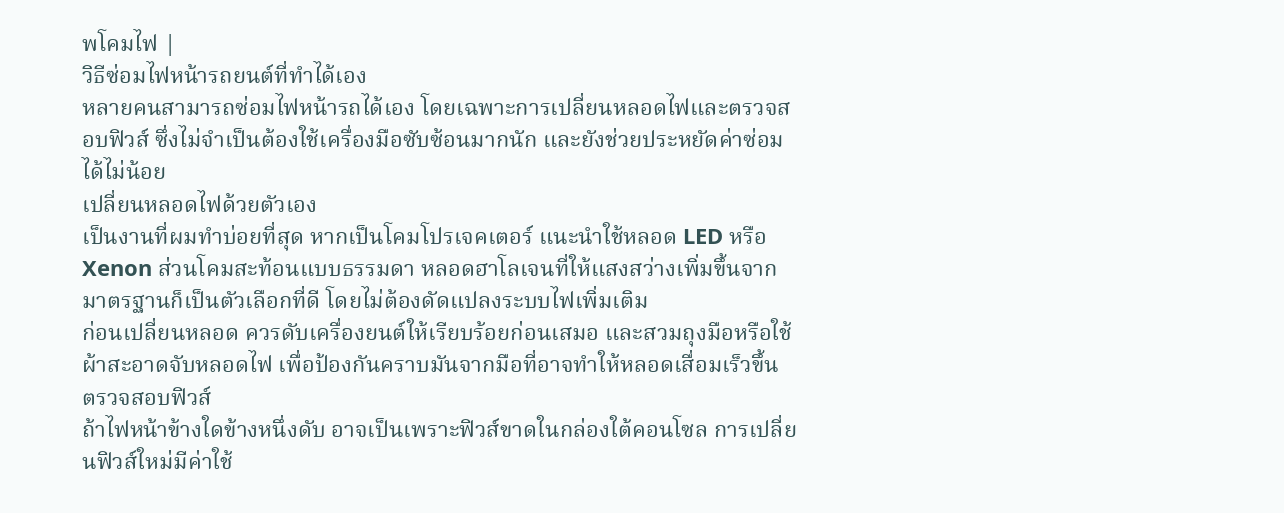พโคมไฟ |
วิธีซ่อมไฟหน้ารถยนต์ที่ทำได้เอง
หลายคนสามารถซ่อมไฟหน้ารถได้เอง โดยเฉพาะการเปลี่ยนหลอดไฟและตรวจสอบฟิวส์ ซึ่งไม่จำเป็นต้องใช้เครื่องมือซับซ้อนมากนัก และยังช่วยประหยัดค่าซ่อมได้ไม่น้อย
เปลี่ยนหลอดไฟด้วยตัวเอง
เป็นงานที่ผมทำบ่อยที่สุด หากเป็นโคมโปรเจคเตอร์ แนะนำใช้หลอด LED หรือ Xenon ส่วนโคมสะท้อนแบบธรรมดา หลอดฮาโลเจนที่ให้แสงสว่างเพิ่มขึ้นจากมาตรฐานก็เป็นตัวเลือกที่ดี โดยไม่ต้องดัดแปลงระบบไฟเพิ่มเติม
ก่อนเปลี่ยนหลอด ควรดับเครื่องยนต์ให้เรียบร้อยก่อนเสมอ และสวมถุงมือหรือใช้ผ้าสะอาดจับหลอดไฟ เพื่อป้องกันคราบมันจากมือที่อาจทำให้หลอดเสื่อมเร็วขึ้น
ตรวจสอบฟิวส์
ถ้าไฟหน้าข้างใดข้างหนึ่งดับ อาจเป็นเพราะฟิวส์ขาดในกล่องใต้คอนโซล การเปลี่ยนฟิวส์ใหม่มีค่าใช้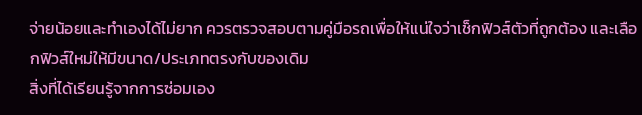จ่ายน้อยและทำเองได้ไม่ยาก ควรตรวจสอบตามคู่มือรถเพื่อให้แน่ใจว่าเช็กฟิวส์ตัวที่ถูกต้อง และเลือกฟิวส์ใหม่ให้มีขนาด/ประเภทตรงกับของเดิม
สิ่งที่ได้เรียนรู้จากการซ่อมเอง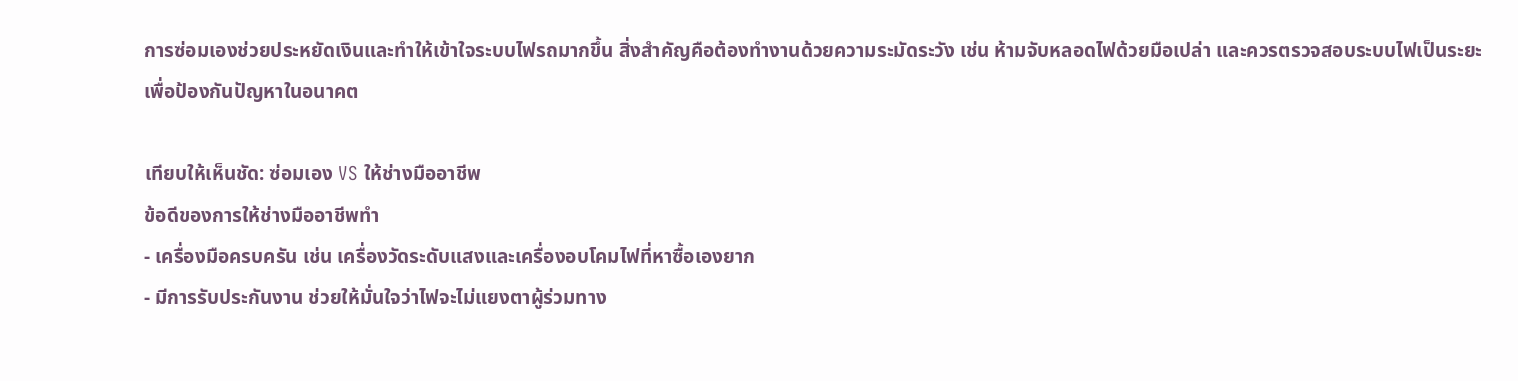การซ่อมเองช่วยประหยัดเงินและทำให้เข้าใจระบบไฟรถมากขึ้น สิ่งสำคัญคือต้องทำงานด้วยความระมัดระวัง เช่น ห้ามจับหลอดไฟด้วยมือเปล่า และควรตรวจสอบระบบไฟเป็นระยะเพื่อป้องกันปัญหาในอนาคต

เทียบให้เห็นชัด: ซ่อมเอง VS ให้ช่างมืออาชีพ
ข้อดีของการให้ช่างมืออาชีพทำ
- เครื่องมือครบครัน เช่น เครื่องวัดระดับแสงและเครื่องอบโคมไฟที่หาซื้อเองยาก
- มีการรับประกันงาน ช่วยให้มั่นใจว่าไฟจะไม่แยงตาผู้ร่วมทาง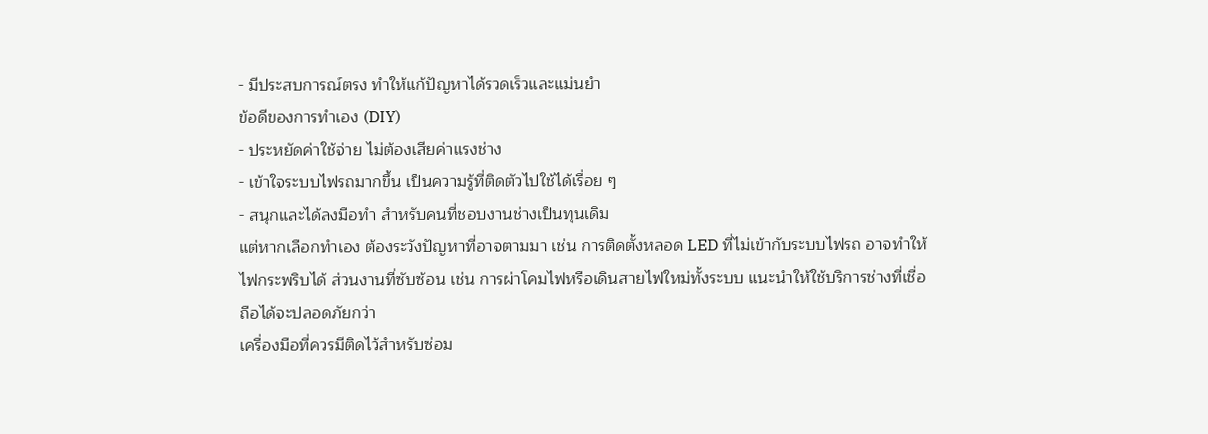- มีประสบการณ์ตรง ทำให้แก้ปัญหาได้รวดเร็วและแม่นยำ
ข้อดีของการทำเอง (DIY)
- ประหยัดค่าใช้จ่าย ไม่ต้องเสียค่าแรงช่าง
- เข้าใจระบบไฟรถมากขึ้น เป็นความรู้ที่ติดตัวไปใช้ได้เรื่อย ๆ
- สนุกและได้ลงมือทำ สำหรับคนที่ชอบงานช่างเป็นทุนเดิม
แต่หากเลือกทำเอง ต้องระวังปัญหาที่อาจตามมา เช่น การติดตั้งหลอด LED ที่ไม่เข้ากับระบบไฟรถ อาจทำให้ไฟกระพริบได้ ส่วนงานที่ซับซ้อน เช่น การผ่าโคมไฟหรือเดินสายไฟใหม่ทั้งระบบ แนะนำให้ใช้บริการช่างที่เชื่อถือได้จะปลอดภัยกว่า
เครื่องมือที่ควรมีติดไว้สำหรับซ่อม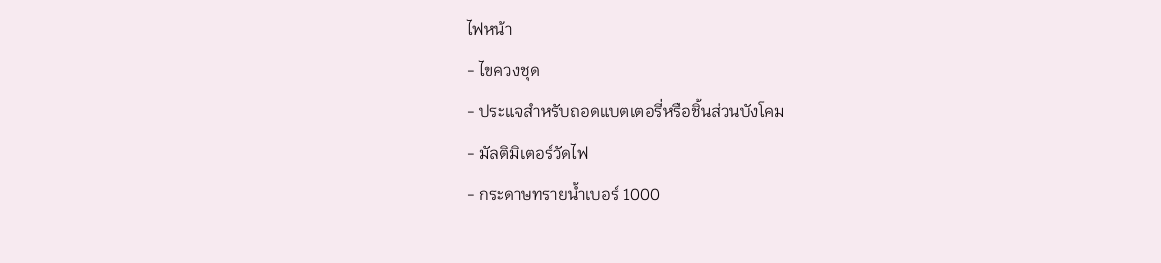ไฟหน้า
- ไขควงชุด
- ประแจสำหรับถอดแบตเตอรี่หรือชิ้นส่วนบังโคม
- มัลติมิเตอร์วัดไฟ
- กระดาษทรายน้ำเบอร์ 1000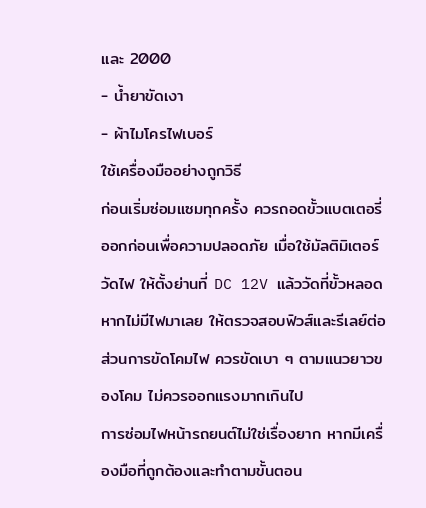และ 2000
- น้ำยาขัดเงา
- ผ้าไมโครไฟเบอร์
ใช้เครื่องมืออย่างถูกวิธี
ก่อนเริ่มซ่อมแซมทุกครั้ง ควรถอดขั้วแบตเตอรี่ออกก่อนเพื่อความปลอดภัย เมื่อใช้มัลติมิเตอร์วัดไฟ ให้ตั้งย่านที่ DC 12V แล้ววัดที่ขั้วหลอด หากไม่มีไฟมาเลย ให้ตรวจสอบฟิวส์และรีเลย์ต่อ ส่วนการขัดโคมไฟ ควรขัดเบา ๆ ตามแนวยาวของโคม ไม่ควรออกแรงมากเกินไป
การซ่อมไฟหน้ารถยนต์ไม่ใช่เรื่องยาก หากมีเครื่องมือที่ถูกต้องและทำตามขั้นตอน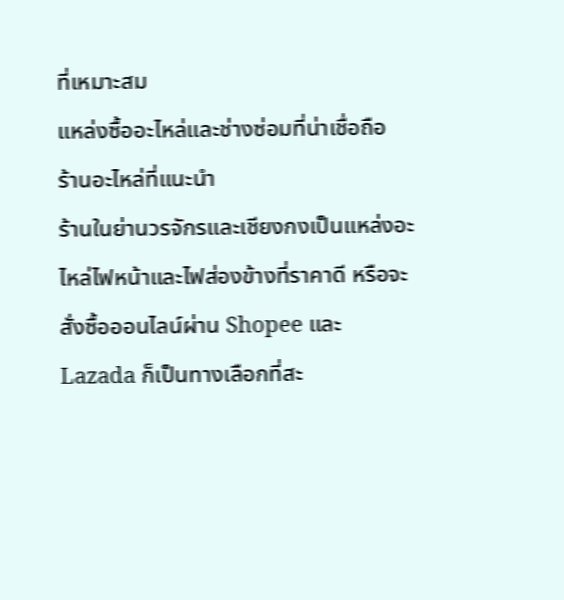ที่เหมาะสม
แหล่งซื้ออะไหล่และช่างซ่อมที่น่าเชื่อถือ
ร้านอะไหล่ที่แนะนำ
ร้านในย่านวรจักรและเชียงกงเป็นแหล่งอะไหล่ไฟหน้าและไฟส่องข้างที่ราคาดี หรือจะสั่งซื้อออนไลน์ผ่าน Shopee และ Lazada ก็เป็นทางเลือกที่สะ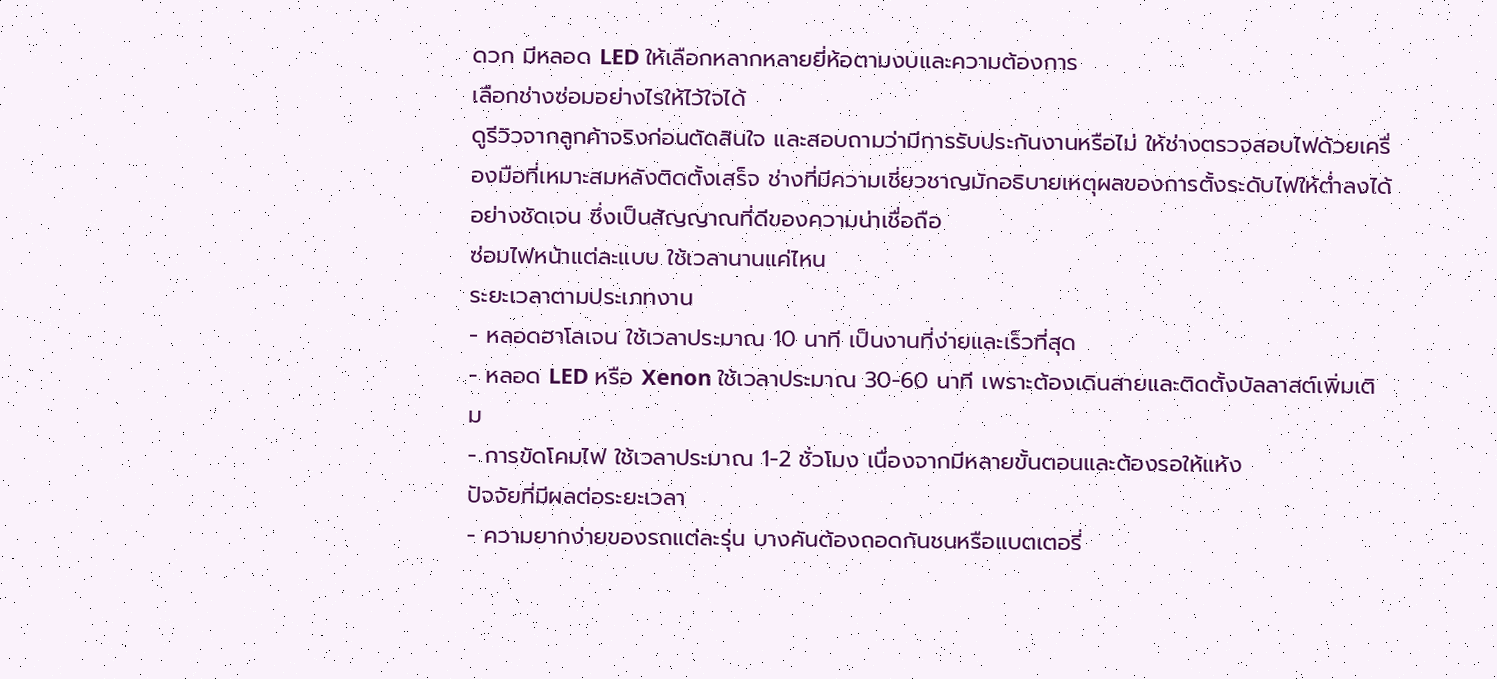ดวก มีหลอด LED ให้เลือกหลากหลายยี่ห้อตามงบและความต้องการ
เลือกช่างซ่อมอย่างไรให้ไว้ใจได้
ดูรีวิวจากลูกค้าจริงก่อนตัดสินใจ และสอบถามว่ามีการรับประกันงานหรือไม่ ให้ช่างตรวจสอบไฟด้วยเครื่องมือที่เหมาะสมหลังติดตั้งเสร็จ ช่างที่มีความเชี่ยวชาญมักอธิบายเหตุผลของการตั้งระดับไฟให้ต่ำลงได้อย่างชัดเจน ซึ่งเป็นสัญญาณที่ดีของความน่าเชื่อถือ
ซ่อมไฟหน้าแต่ละแบบ ใช้เวลานานแค่ไหน
ระยะเวลาตามประเภทงาน
- หลอดฮาโลเจน ใช้เวลาประมาณ 10 นาที เป็นงานที่ง่ายและเร็วที่สุด
- หลอด LED หรือ Xenon ใช้เวลาประมาณ 30-60 นาที เพราะต้องเดินสายและติดตั้งบัลลาสต์เพิ่มเติม
- การขัดโคมไฟ ใช้เวลาประมาณ 1-2 ชั่วโมง เนื่องจากมีหลายขั้นตอนและต้องรอให้แห้ง
ปัจจัยที่มีผลต่อระยะเวลา
- ความยากง่ายของรถแต่ละรุ่น บางคันต้องถอดกันชนหรือแบตเตอรี่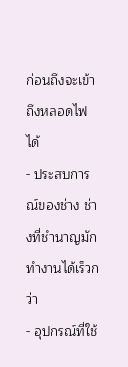ก่อนถึงจะเข้าถึงหลอดไฟได้
- ประสบการณ์ของช่าง ช่างที่ชำนาญมักทำงานได้เร็วกว่า
- อุปกรณ์ที่ใช้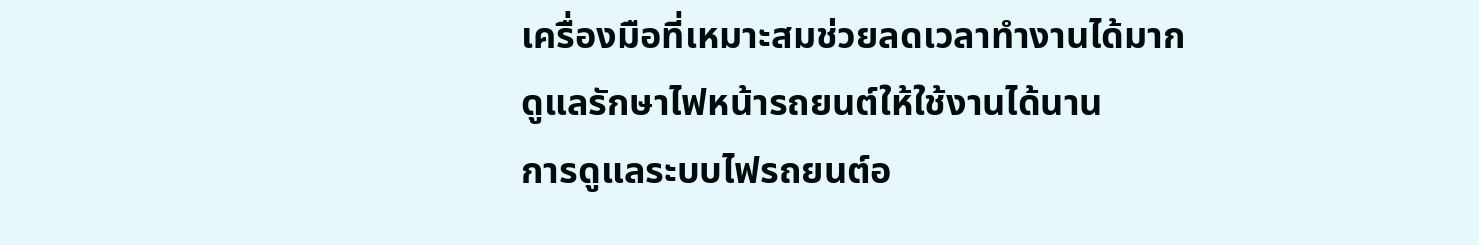เครื่องมือที่เหมาะสมช่วยลดเวลาทำงานได้มาก
ดูแลรักษาไฟหน้ารถยนต์ให้ใช้งานได้นาน
การดูแลระบบไฟรถยนต์อ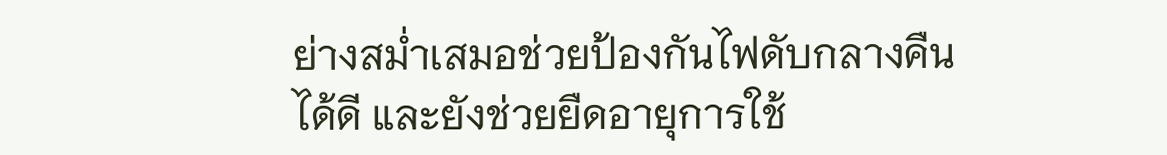ย่างสม่ำเสมอช่วยป้องกันไฟดับกลางคืนได้ดี และยังช่วยยืดอายุการใช้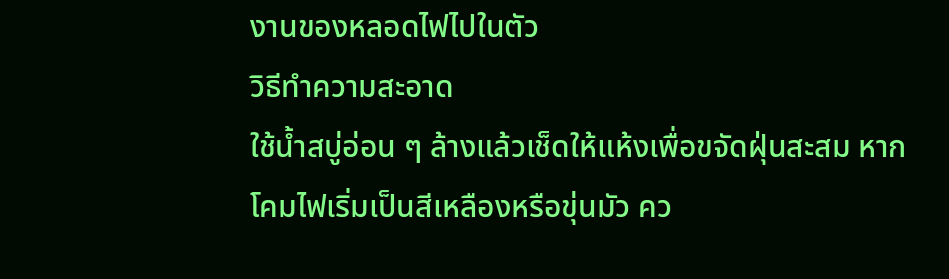งานของหลอดไฟไปในตัว
วิธีทำความสะอาด
ใช้น้ำสบู่อ่อน ๆ ล้างแล้วเช็ดให้แห้งเพื่อขจัดฝุ่นสะสม หากโคมไฟเริ่มเป็นสีเหลืองหรือขุ่นมัว คว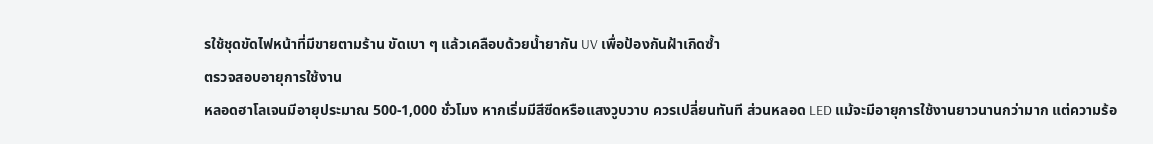รใช้ชุดขัดไฟหน้าที่มีขายตามร้าน ขัดเบา ๆ แล้วเคลือบด้วยน้ำยากัน UV เพื่อป้องกันฝ้าเกิดซ้ำ
ตรวจสอบอายุการใช้งาน
หลอดฮาโลเจนมีอายุประมาณ 500-1,000 ชั่วโมง หากเริ่มมีสีซีดหรือแสงวูบวาบ ควรเปลี่ยนทันที ส่วนหลอด LED แม้จะมีอายุการใช้งานยาวนานกว่ามาก แต่ความร้อ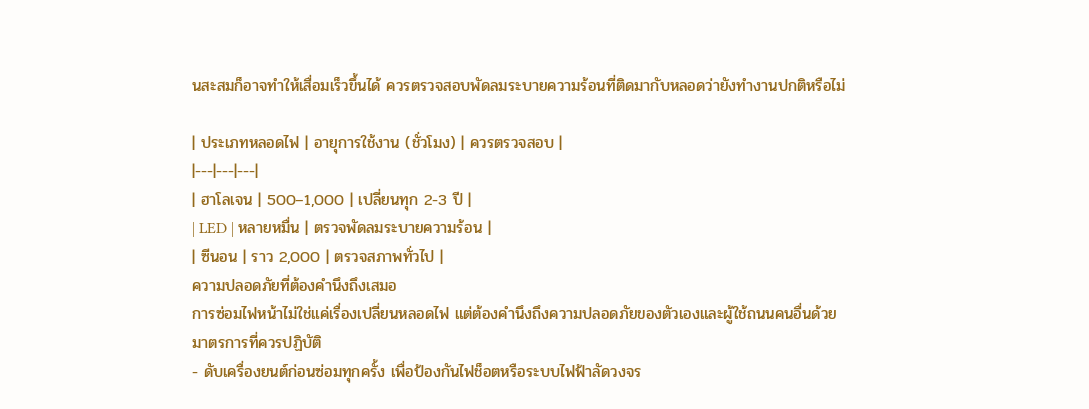นสะสมก็อาจทำให้เสื่อมเร็วขึ้นได้ ควรตรวจสอบพัดลมระบายความร้อนที่ติดมากับหลอดว่ายังทำงานปกติหรือไม่

| ประเภทหลอดไฟ | อายุการใช้งาน (ชั่วโมง) | ควรตรวจสอบ |
|---|---|---|
| ฮาโลเจน | 500–1,000 | เปลี่ยนทุก 2-3 ปี |
| LED | หลายหมื่น | ตรวจพัดลมระบายความร้อน |
| ซีนอน | ราว 2,000 | ตรวจสภาพทั่วไป |
ความปลอดภัยที่ต้องคำนึงถึงเสมอ
การซ่อมไฟหน้าไม่ใช่แค่เรื่องเปลี่ยนหลอดไฟ แต่ต้องคำนึงถึงความปลอดภัยของตัวเองและผู้ใช้ถนนคนอื่นด้วย
มาตรการที่ควรปฏิบัติ
- ดับเครื่องยนต์ก่อนซ่อมทุกครั้ง เพื่อป้องกันไฟช็อตหรือระบบไฟฟ้าลัดวงจร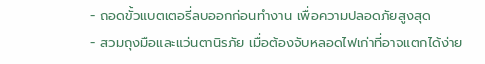- ถอดขั้วแบตเตอรี่ลบออกก่อนทำงาน เพื่อความปลอดภัยสูงสุด
- สวมถุงมือและแว่นตานิรภัย เมื่อต้องจับหลอดไฟเก่าที่อาจแตกได้ง่าย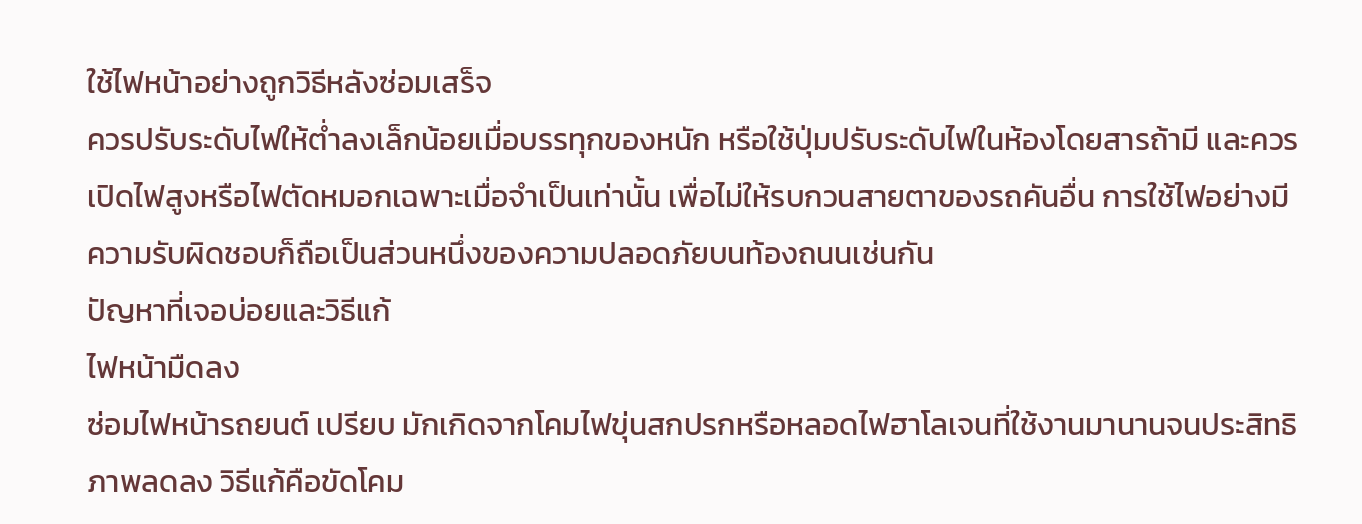ใช้ไฟหน้าอย่างถูกวิธีหลังซ่อมเสร็จ
ควรปรับระดับไฟให้ต่ำลงเล็กน้อยเมื่อบรรทุกของหนัก หรือใช้ปุ่มปรับระดับไฟในห้องโดยสารถ้ามี และควรเปิดไฟสูงหรือไฟตัดหมอกเฉพาะเมื่อจำเป็นเท่านั้น เพื่อไม่ให้รบกวนสายตาของรถคันอื่น การใช้ไฟอย่างมีความรับผิดชอบก็ถือเป็นส่วนหนึ่งของความปลอดภัยบนท้องถนนเช่นกัน
ปัญหาที่เจอบ่อยและวิธีแก้
ไฟหน้ามืดลง
ซ่อมไฟหน้ารถยนต์ เปรียบ มักเกิดจากโคมไฟขุ่นสกปรกหรือหลอดไฟฮาโลเจนที่ใช้งานมานานจนประสิทธิภาพลดลง วิธีแก้คือขัดโคม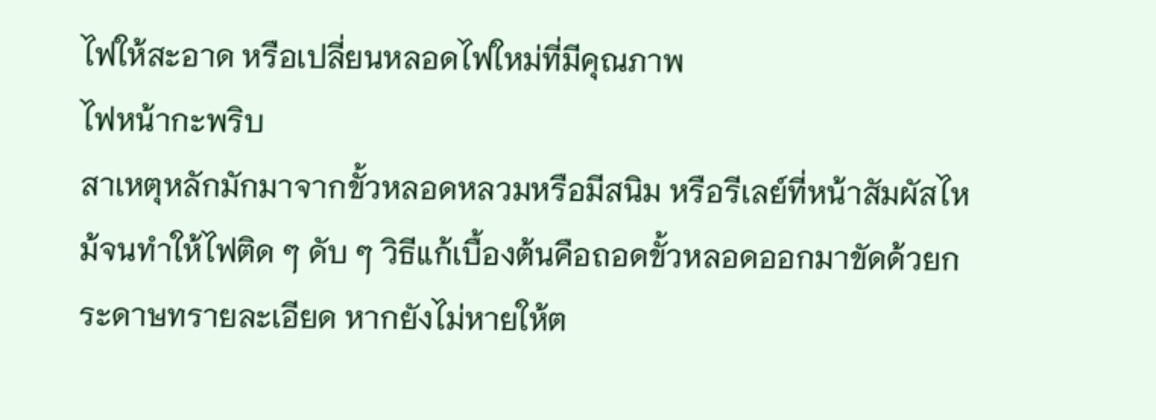ไฟให้สะอาด หรือเปลี่ยนหลอดไฟใหม่ที่มีคุณภาพ
ไฟหน้ากะพริบ
สาเหตุหลักมักมาจากขั้วหลอดหลวมหรือมีสนิม หรือรีเลย์ที่หน้าสัมผัสไหม้จนทำให้ไฟติด ๆ ดับ ๆ วิธีแก้เบื้องต้นคือถอดขั้วหลอดออกมาขัดด้วยกระดาษทรายละเอียด หากยังไม่หายให้ต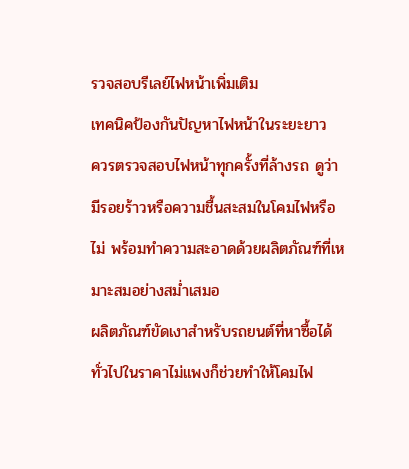รวจสอบรีเลย์ไฟหน้าเพิ่มเติม
เทคนิคป้องกันปัญหาไฟหน้าในระยะยาว
ควรตรวจสอบไฟหน้าทุกครั้งที่ล้างรถ ดูว่ามีรอยร้าวหรือความชื้นสะสมในโคมไฟหรือไม่ พร้อมทำความสะอาดด้วยผลิตภัณฑ์ที่เหมาะสมอย่างสม่ำเสมอ
ผลิตภัณฑ์ขัดเงาสำหรับรถยนต์ที่หาซื้อได้ทั่วไปในราคาไม่แพงก็ช่วยทำให้โคมไฟ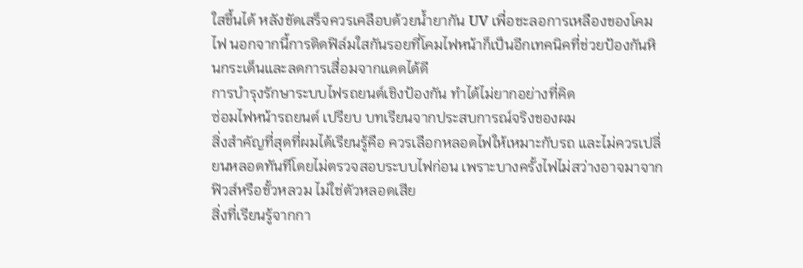ใสขึ้นได้ หลังขัดเสร็จควรเคลือบด้วยน้ำยากัน UV เพื่อชะลอการเหลืองของโคมไฟ นอกจากนี้การติดฟิล์มใสกันรอยที่โคมไฟหน้าก็เป็นอีกเทคนิคที่ช่วยป้องกันหินกระเด็นและลดการเสื่อมจากแดดได้ดี
การบำรุงรักษาระบบไฟรถยนต์เชิงป้องกัน ทำได้ไม่ยากอย่างที่คิด
ซ่อมไฟหน้ารถยนต์ เปรียบ บทเรียนจากประสบการณ์จริงของผม
สิ่งสำคัญที่สุดที่ผมได้เรียนรู้คือ ควรเลือกหลอดไฟให้เหมาะกับรถ และไม่ควรเปลี่ยนหลอดทันทีโดยไม่ตรวจสอบระบบไฟก่อน เพราะบางครั้งไฟไม่สว่างอาจมาจากฟิวส์หรือขั้วหลวม ไม่ใช่ตัวหลอดเสีย
สิ่งที่เรียนรู้จากกา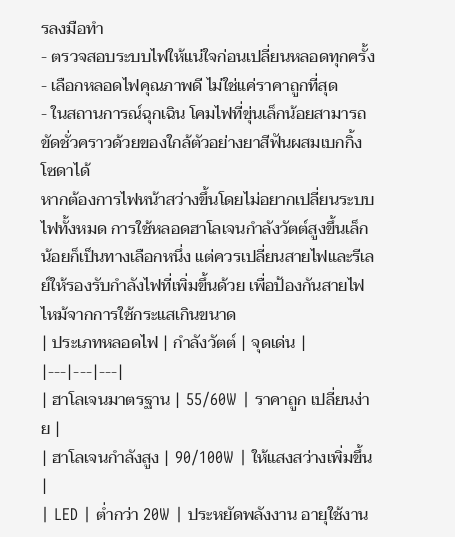รลงมือทำ
- ตรวจสอบระบบไฟให้แน่ใจก่อนเปลี่ยนหลอดทุกครั้ง
- เลือกหลอดไฟคุณภาพดี ไม่ใช่แค่ราคาถูกที่สุด
- ในสถานการณ์ฉุกเฉิน โคมไฟที่ขุ่นเล็กน้อยสามารถขัดชั่วคราวด้วยของใกล้ตัวอย่างยาสีฟันผสมเบกกิ้งโซดาได้
หากต้องการไฟหน้าสว่างขึ้นโดยไม่อยากเปลี่ยนระบบไฟทั้งหมด การใช้หลอดฮาโลเจนกำลังวัตต์สูงขึ้นเล็กน้อยก็เป็นทางเลือกหนึ่ง แต่ควรเปลี่ยนสายไฟและรีเลย์ให้รองรับกำลังไฟที่เพิ่มขึ้นด้วย เพื่อป้องกันสายไฟไหม้จากการใช้กระแสเกินขนาด
| ประเภทหลอดไฟ | กำลังวัตต์ | จุดเด่น |
|---|---|---|
| ฮาโลเจนมาตรฐาน | 55/60W | ราคาถูก เปลี่ยนง่าย |
| ฮาโลเจนกำลังสูง | 90/100W | ให้แสงสว่างเพิ่มขึ้น |
| LED | ต่ำกว่า 20W | ประหยัดพลังงาน อายุใช้งาน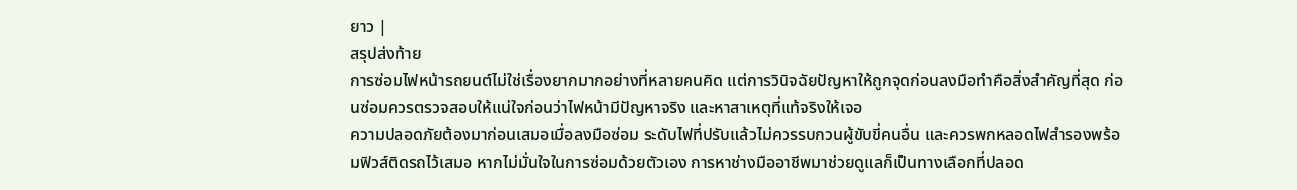ยาว |
สรุปส่งท้าย
การซ่อมไฟหน้ารถยนต์ไม่ใช่เรื่องยากมากอย่างที่หลายคนคิด แต่การวินิจฉัยปัญหาให้ถูกจุดก่อนลงมือทำคือสิ่งสำคัญที่สุด ก่อนซ่อมควรตรวจสอบให้แน่ใจก่อนว่าไฟหน้ามีปัญหาจริง และหาสาเหตุที่แท้จริงให้เจอ
ความปลอดภัยต้องมาก่อนเสมอเมื่อลงมือซ่อม ระดับไฟที่ปรับแล้วไม่ควรรบกวนผู้ขับขี่คนอื่น และควรพกหลอดไฟสำรองพร้อมฟิวส์ติดรถไว้เสมอ หากไม่มั่นใจในการซ่อมด้วยตัวเอง การหาช่างมืออาชีพมาช่วยดูแลก็เป็นทางเลือกที่ปลอด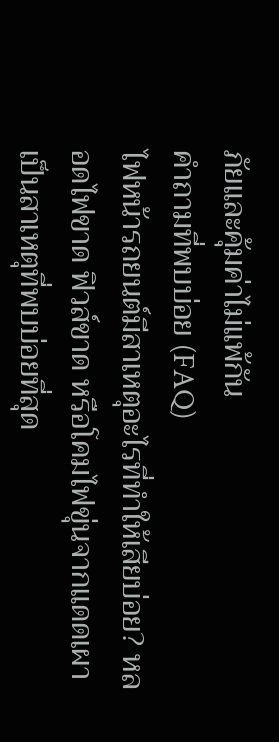ภัยและคุ้มค่าไม่แพ้กัน
คำถามที่พบบ่อย (FAQ)
ไฟหน้ารถยนต์มีสาเหตุอะไรที่ทำให้เสียบ่อย? หลอดไฟขาด ฟิวส์ขาด หรือโคมไฟขุ่นจากแดดเผา เป็นสาเหตุที่พบบ่อยที่สุด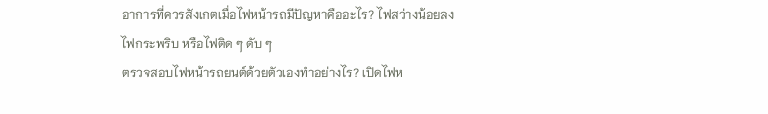อาการที่ควรสังเกตเมื่อไฟหน้ารถมีปัญหาคืออะไร? ไฟสว่างน้อยลง ไฟกระพริบ หรือไฟติด ๆ ดับ ๆ
ตรวจสอบไฟหน้ารถยนต์ด้วยตัวเองทำอย่างไร? เปิดไฟห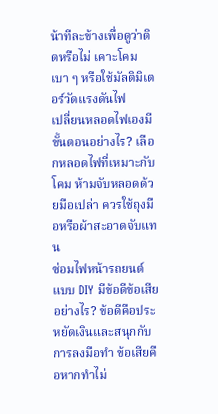น้าทีละข้างเพื่อดูว่าติดหรือไม่ เคาะโคมเบา ๆ หรือใช้มัลติมิเตอร์วัดแรงดันไฟ
เปลี่ยนหลอดไฟเองมีขั้นตอนอย่างไร? เลือกหลอดไฟที่เหมาะกับโคม ห้ามจับหลอดด้วยมือเปล่า ควรใช้ถุงมือหรือผ้าสะอาดจับแทน
ซ่อมไฟหน้ารถยนต์แบบ DIY มีข้อดีข้อเสียอย่างไร? ข้อดีคือประหยัดเงินและสนุกกับการลงมือทำ ข้อเสียคือหากทำไม่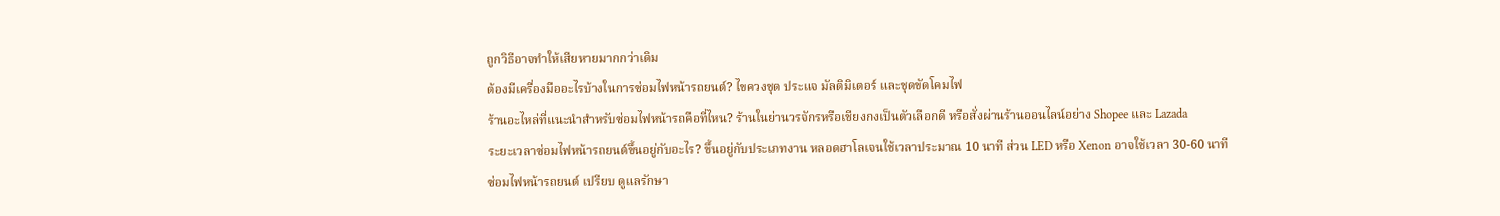ถูกวิธีอาจทำให้เสียหายมากกว่าเดิม
ต้องมีเครื่องมืออะไรบ้างในการซ่อมไฟหน้ารถยนต์? ไขควงชุด ประแจ มัลติมิเตอร์ และชุดขัดโคมไฟ
ร้านอะไหล่ที่แนะนำสำหรับซ่อมไฟหน้ารถคือที่ไหน? ร้านในย่านวรจักรหรือเชียงกงเป็นตัวเลือกดี หรือสั่งผ่านร้านออนไลน์อย่าง Shopee และ Lazada
ระยะเวลาซ่อมไฟหน้ารถยนต์ขึ้นอยู่กับอะไร? ขึ้นอยู่กับประเภทงาน หลอดฮาโลเจนใช้เวลาประมาณ 10 นาที ส่วน LED หรือ Xenon อาจใช้เวลา 30-60 นาที
ซ่อมไฟหน้ารถยนต์ เปรียบ ดูแลรักษา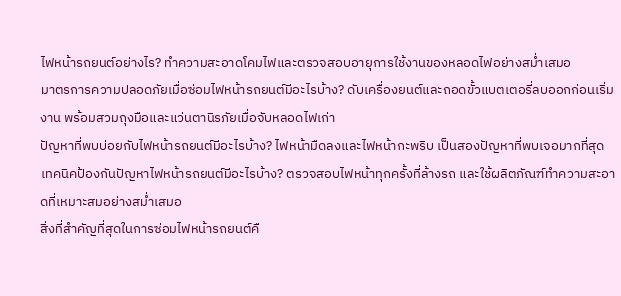ไฟหน้ารถยนต์อย่างไร? ทำความสะอาดโคมไฟและตรวจสอบอายุการใช้งานของหลอดไฟอย่างสม่ำเสมอ
มาตรการความปลอดภัยเมื่อซ่อมไฟหน้ารถยนต์มีอะไรบ้าง? ดับเครื่องยนต์และถอดขั้วแบตเตอรี่ลบออกก่อนเริ่มงาน พร้อมสวมถุงมือและแว่นตานิรภัยเมื่อจับหลอดไฟเก่า
ปัญหาที่พบบ่อยกับไฟหน้ารถยนต์มีอะไรบ้าง? ไฟหน้ามืดลงและไฟหน้ากะพริบ เป็นสองปัญหาที่พบเจอมากที่สุด
เทคนิคป้องกันปัญหาไฟหน้ารถยนต์มีอะไรบ้าง? ตรวจสอบไฟหน้าทุกครั้งที่ล้างรถ และใช้ผลิตภัณฑ์ทำความสะอาดที่เหมาะสมอย่างสม่ำเสมอ
สิ่งที่สำคัญที่สุดในการซ่อมไฟหน้ารถยนต์คื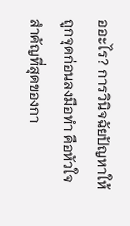ออะไร? การวินิจฉัยปัญหาให้ถูกจุดก่อนลงมือทำ คือหัวใจสำคัญที่สุดของกา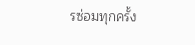รซ่อมทุกครั้ง